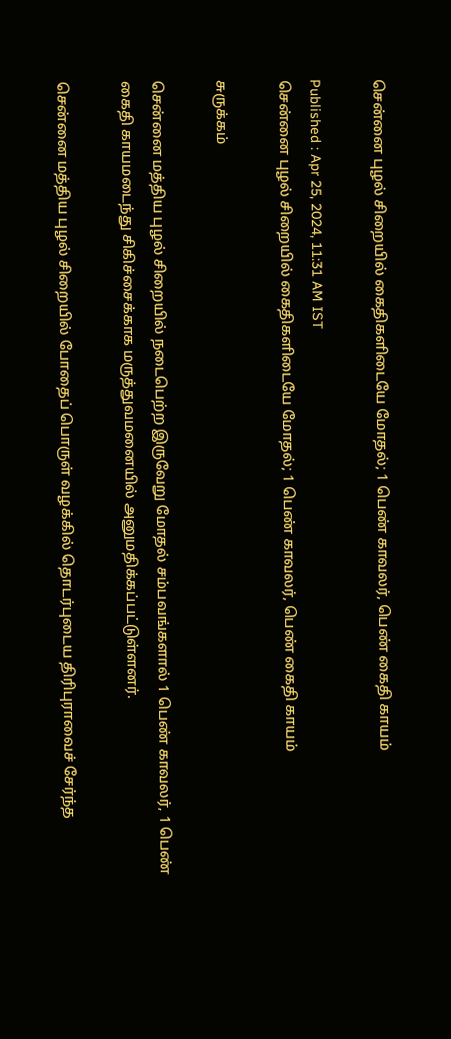சென்னை புழல் சிறையில் கைதிகளிடையே மோதல்; 1 பெண் காவலர், பெண் கைதி காயம்

Published : Apr 25, 2024, 11:31 AM IST
சென்னை புழல் சிறையில் கைதிகளிடையே மோதல்; 1 பெண் காவலர், பெண் கைதி காயம்

சுருக்கம்

சென்னை மத்திய புழல் சிறையில் நடைபெற்ற இருவேறு மோதல் சம்பவங்களால் 1 பெண் காவலர், 1 பெண் கைதி காயமடைந்து சிகிச்சைக்காக மருத்துவமனையில் அனுமதிக்கப்பட்டுள்ளனர்.

சென்னை மத்திய புழல் சிறையில் போதைப் பொருள் வழக்கில் தொடர்புடைய திரிபுராவைச் சேர்ந்த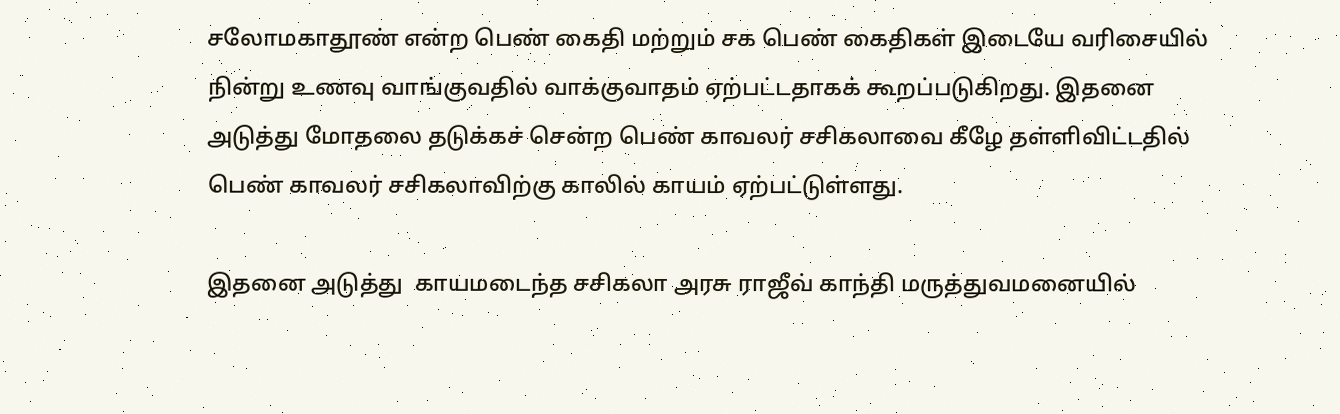சலோமகாதூண் என்ற பெண் கைதி மற்றும் சக பெண் கைதிகள் இடையே வரிசையில் நின்று உணவு வாங்குவதில் வாக்குவாதம் ஏற்பட்டதாகக் கூறப்படுகிறது. இதனை அடுத்து மோதலை தடுக்கச் சென்ற பெண் காவலர் சசிகலாவை கீழே தள்ளிவிட்டதில் பெண் காவலர் சசிகலாவிற்கு காலில் காயம் ஏற்பட்டுள்ளது.

இதனை அடுத்து  காயமடைந்த சசிகலா அரசு ராஜீவ் காந்தி மருத்துவமனையில்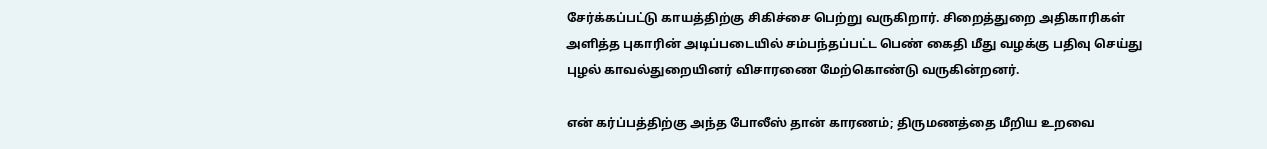சேர்க்கப்பட்டு காயத்திற்கு சிகிச்சை பெற்று வருகிறார். சிறைத்துறை அதிகாரிகள் அளித்த புகாரின் அடிப்படையில் சம்பந்தப்பட்ட பெண் கைதி மீது வழக்கு பதிவு செய்து புழல் காவல்துறையினர் விசாரணை மேற்கொண்டு வருகின்றனர்.

என் கர்ப்பத்திற்கு அந்த போலீஸ் தான் காரணம்; திருமணத்தை மீறிய உறவை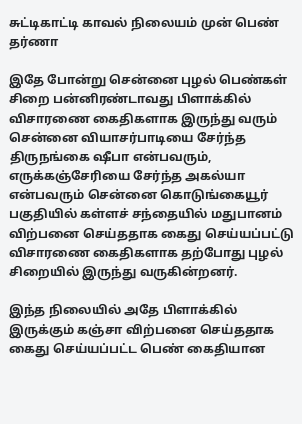சுட்டிகாட்டி காவல் நிலையம் முன் பெண் தர்ணா

இதே போன்று சென்னை புழல் பெண்கள் சிறை பன்னிரண்டாவது பிளாக்கில் விசாரணை கைதிகளாக இருந்து வரும் சென்னை வியாசர்பாடியை சேர்ந்த திருநங்கை ஷீபா என்பவரும், எருக்கஞ்சேரியை சேர்ந்த அகல்யா என்பவரும் சென்னை கொடுங்கையூர் பகுதியில் கள்ளச் சந்தையில் மதுபானம் விற்பனை செய்ததாக கைது செய்யப்பட்டு விசாரணை கைதிகளாக தற்போது புழல் சிறையில் இருந்து வருகின்றனர்.

இந்த நிலையில் அதே பிளாக்கில் இருக்கும் கஞ்சா விற்பனை செய்ததாக கைது செய்யப்பட்ட பெண் கைதியான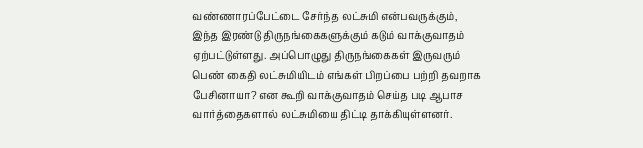வண்ணாரப்பேட்டை சேர்ந்த லட்சுமி என்பவருக்கும், இந்த இரண்டு திருநங்கைகளுக்கும் கடும் வாக்குவாதம் ஏற்பட்டுள்ளது. அப்பொழுது திருநங்கைகள் இருவரும் பெண் கைதி லட்சுமியிடம் எங்கள் பிறப்பை பற்றி தவறாக பேசினாயா? என கூறி வாக்குவாதம் செய்த படி ஆபாச வார்த்தைகளால் லட்சுமியை திட்டி தாக்கியுள்ளனர்.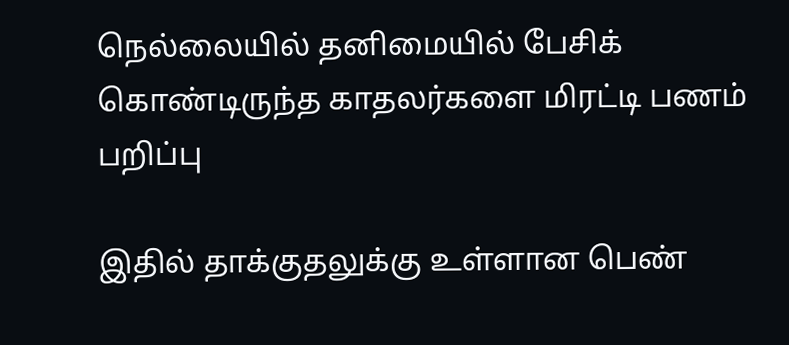நெல்லையில் தனிமையில் பேசிக் கொண்டிருந்த காதலர்களை மிரட்டி பணம் பறிப்பு

இதில் தாக்குதலுக்கு உள்ளான பெண்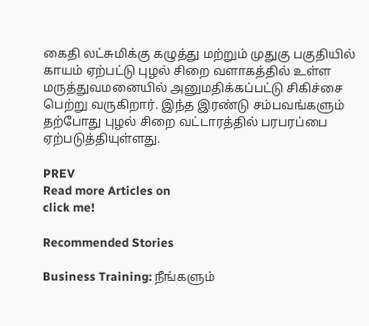கைதி லட்சுமிக்கு கழுத்து மற்றும் முதுகு பகுதியில் காயம் ஏற்பட்டு புழல் சிறை வளாகத்தில் உள்ள மருத்துவமனையில் அனுமதிக்கப்பட்டு சிகிச்சை பெற்று வருகிறார். இந்த இரண்டு சம்பவங்களும் தற்போது புழல் சிறை வட்டாரத்தில் பரபரப்பை ஏற்படுத்தியுள்ளது.

PREV
Read more Articles on
click me!

Recommended Stories

Business Training: நீங்களும்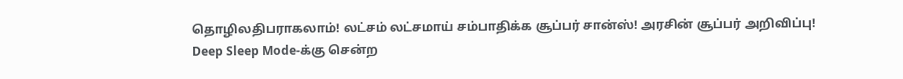தொழிலதிபராகலாம்! லட்சம் லட்சமாய் சம்பாதிக்க சூப்பர் சான்ஸ்! அரசின் சூப்பர் அறிவிப்பு!
Deep Sleep Mode-க்கு சென்ற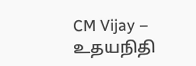CM Vijay – உதயநிதி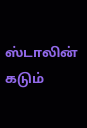ஸ்டாலின் கடும்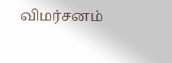விமர்சனம்